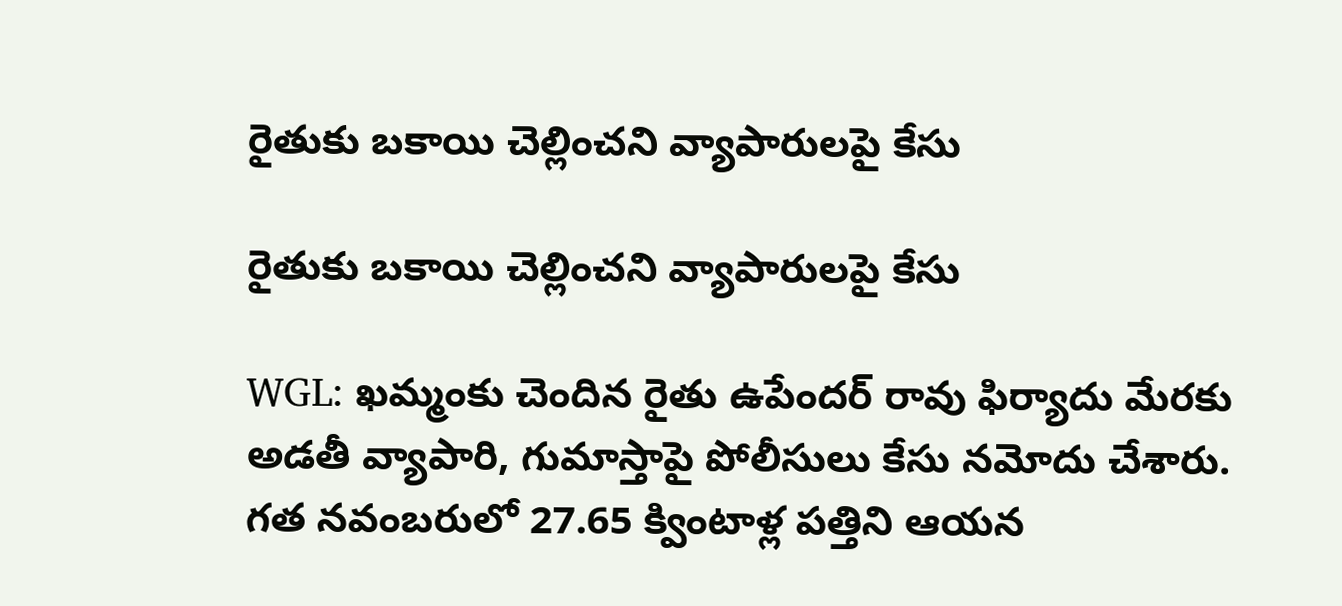రైతుకు బకాయి చెల్లించని వ్యాపారులపై కేసు

రైతుకు బకాయి చెల్లించని వ్యాపారులపై కేసు

WGL: ఖమ్మంకు చెందిన రైతు ఉపేందర్ రావు ఫిర్యాదు మేరకు అడతీ వ్యాపారి, గుమాస్తాపై పోలీసులు కేసు నమోదు చేశారు. గత నవంబరులో 27.65 క్వింటాళ్ల పత్తిని ఆయన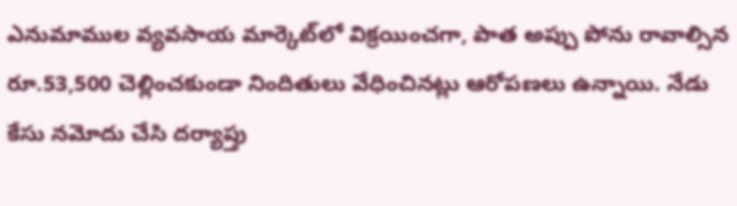ఎనుమాముల వ్యవసాయ మార్కెట్‌లో విక్రయించగా, పాత అప్పు పోను రావాల్సిన రూ.53,500 చెల్లించకుండా నిందితులు వేధించినట్లు ఆరోపణలు ఉన్నాయి. నేడు కేసు నమోదు చేసి దర్యాప్తు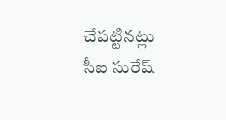చేపట్టినట్లు సీఐ సురేష్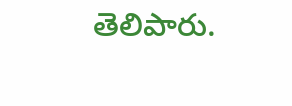తెలిపారు.